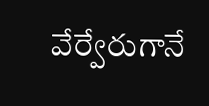వేర్వేరుగానే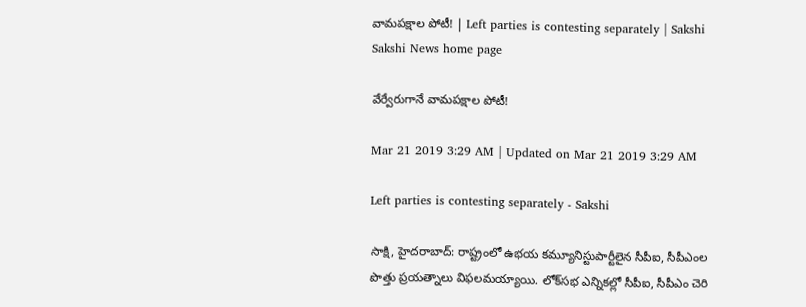వామపక్షాల పోటీ! | Left parties is contesting separately | Sakshi
Sakshi News home page

వేర్వేరుగానే వామపక్షాల పోటీ!

Mar 21 2019 3:29 AM | Updated on Mar 21 2019 3:29 AM

Left parties is contesting separately - Sakshi

సాక్షి, హైదరాబాద్‌: రాష్ట్రంలో ఉభయ కమ్యూనిస్టుపార్టీలైన సీపీఐ, సీపీఎంల పొత్తు ప్రయత్నాలు విఫలమయ్యాయి. లోక్‌సభ ఎన్నికల్లో సీపీఐ, సీపీఎం చెరి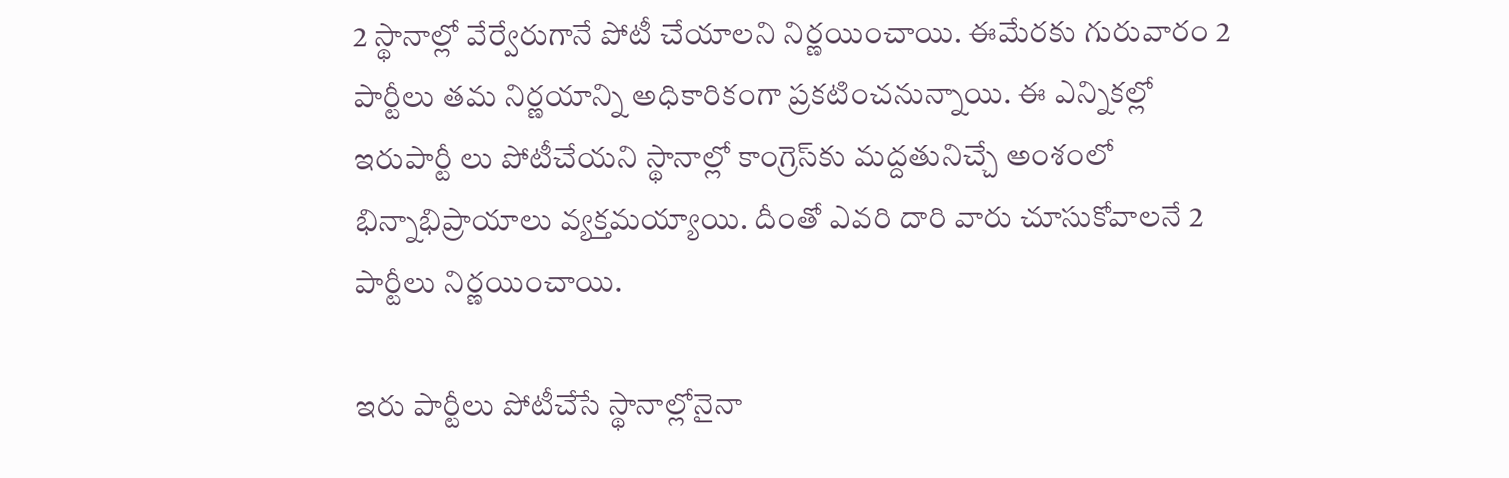2 స్థానాల్లో వేర్వేరుగానే పోటీ చేయాలని నిర్ణయించాయి. ఈమేరకు గురువారం 2 పార్టీలు తమ నిర్ణయాన్ని అధికారికంగా ప్రకటించనున్నాయి. ఈ ఎన్నికల్లో ఇరుపార్టీ లు పోటీచేయని స్థానాల్లో కాంగ్రెస్‌కు మద్దతునిచ్చే అంశంలో భిన్నాభిప్రాయాలు వ్యక్తమయ్యాయి. దీంతో ఎవరి దారి వారు చూసుకోవాలనే 2 పార్టీలు నిర్ణయించాయి.

ఇరు పార్టీలు పోటీచేసే స్థానాల్లోనైనా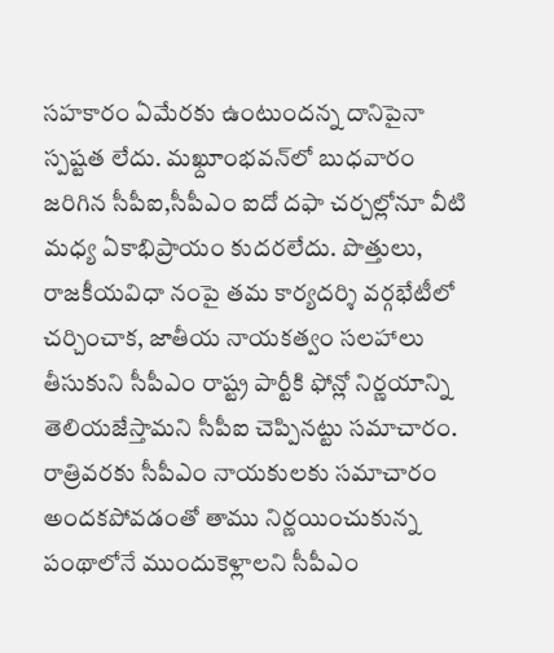సహకారం ఏమేరకు ఉంటుందన్న దానిపైనా స్పష్టత లేదు. మఖ్దూంభవన్‌లో బుధవారం జరిగిన సీపీఐ,సీపీఎం ఐదో దఫా చర్చల్లోనూ వీటి మధ్య ఏకాభిప్రాయం కుదరలేదు. పొత్తులు, రాజకీయవిధా నంపై తమ కార్యదర్శి వర్గభేటీలో చర్చించాక, జాతీయ నాయకత్వం సలహాలు తీసుకుని సీపీఎం రాష్ట్ర పార్టీకి ఫోన్లో నిర్ణయాన్ని తెలియజేస్తామని సీపీఐ చెప్పినట్టు సమాచారం. రాత్రివరకు సీపీఎం నాయకులకు సమాచారం అందకపోవడంతో తాము నిర్ణయించుకున్న పంథాలోనే ముందుకెళ్లాలని సీపీఎం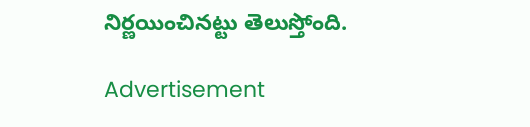నిర్ణయించినట్టు తెలుస్తోంది.

Advertisement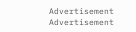Advertisement
Advertisement